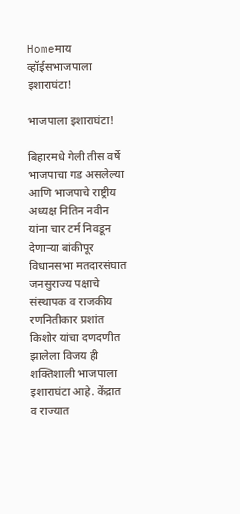Homeमाय व्हॉईसभाजपाला इशाराघंटा!

भाजपाला इशाराघंटा!

बिहारमधे गेली तीस वर्षे भाजपाचा गड असलेल्या आणि भाजपाचे राष्ट्रीय अध्यक्ष नितिन नवीन यांना चार टर्म निवडून देणाऱ्या बांकीपूर विधानसभा मतदारसंघात जनसुराज्य पक्षाचे संस्थापक व राजकीय रणनितीकार प्रशांत किशोर यांचा दणदणीत झालेला विजय ही शक्तिशाली भाजपाला इशाराघंटा आहे. केंद्रात व राज्यात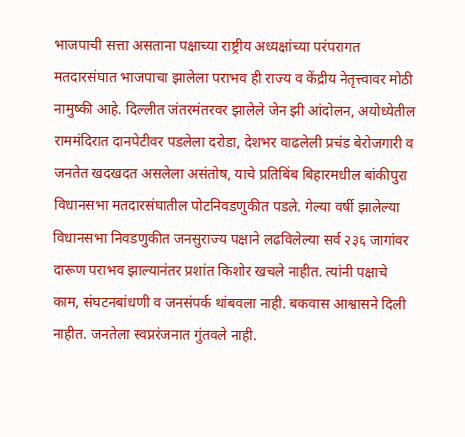भाजपाची सत्ता असताना पक्षाच्या राष्ट्रीय अध्यक्षांच्या परंपरागत मतदारसंघात भाजपाचा झालेला पराभव ही राज्य व केंद्रीय नेतृत्त्वावर मोठी नामुष्की आहे. दिल्लीत जंतरमंतरवर झालेले जेन झी आंदोलन, अयोध्येतील राममंदिरात दानपेटीवर पडलेला दरोडा, देशभर वाढलेली प्रचंड बेरोजगारी व जनतेत खदखदत असलेला असंतोष, याचे प्रतिबिंब बिहारमधील बांकीपुरा विधानसभा मतदारसंघातील पोटनिवडणुकीत पडले. गेल्या वर्षी झालेल्या विधानसभा निवडणुकीत जनसुराज्य पक्षाने लढविलेल्या सर्व २३६ जागांवर दारूण पराभव झाल्यानंतर प्रशांत किशोर खचले नाहीत. त्यांनी पक्षाचे काम, संघटनबांधणी व जनसंपर्क थांबवला नाही. बकवास आश्वासने दिली नाहीत. जनतेला स्वप्नरंजनात गुंतवले नाही.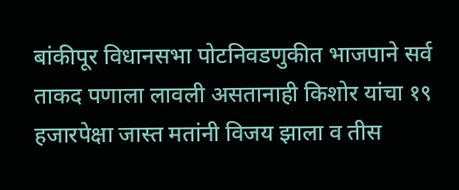बांकीपूर विधानसभा पोटनिवडणुकीत भाजपाने सर्व ताकद पणाला लावली असतानाही किशोर यांचा १९ हजारपेक्षा जास्त मतांनी विजय झाला व तीस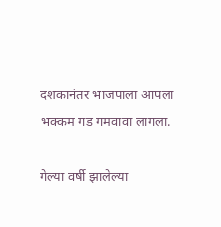दशकानंतर भाजपाला आपला भक्कम गड गमवावा लागला.

गेल्या वर्षी झालेल्या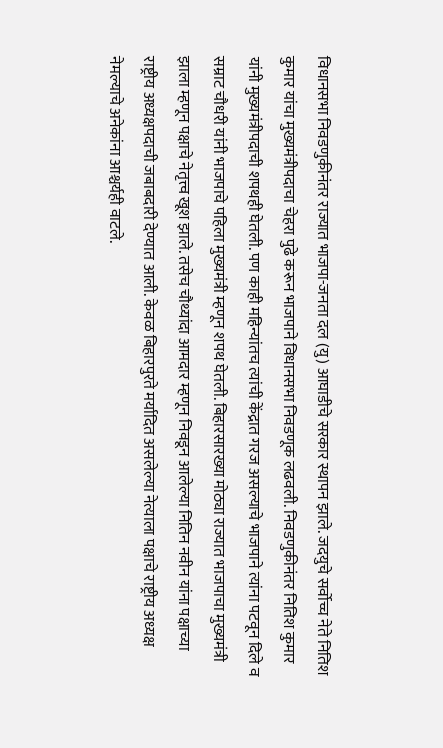विधानसभा निवडणुकीनंतर राज्यात भाजपा-जनता दल (यु) आघाडीचे सरकार स्थापन झाले. जदयुचे सर्वोच्च नेते नितिश कुमार यांचा मुख्यमंत्रीपदाचा चेहरा पुढे करून भाजपाने विधानसभा निवडणूक लढवली. निवडणुकीनंतर नितिश कुमार यांनी मुख्यमंत्रीपदाची शपथही घेतली. पण काही महिन्यांतच त्यांची केंद्रात गरज असल्याचे भाजपाने त्यांना पटवून दिले व सम्राट चौधरी यांनी भाजपाचे पहिला मुख्यमंत्री म्हणून शपथ घेतली. बिहारसारख्या मोठ्या राज्यात भाजपाचा मुख्यमंत्री झाला म्हणून पक्षाचे नेतृत्त्व खूश झाले. तसेच चौथ्यांदा आमदार म्हणून निवडून आलेल्या नितिन नवीन यांना पक्षाच्या राष्ट्रीय अध्यक्षपदाची जबाबदारी देण्यात आली. केवळ बिहारपुरते मर्यादित असलेल्या नेत्याला पक्षाचे राष्ट्रीय अध्यक्ष नेमल्याचे अनेकांना आश्चर्यही वाटले.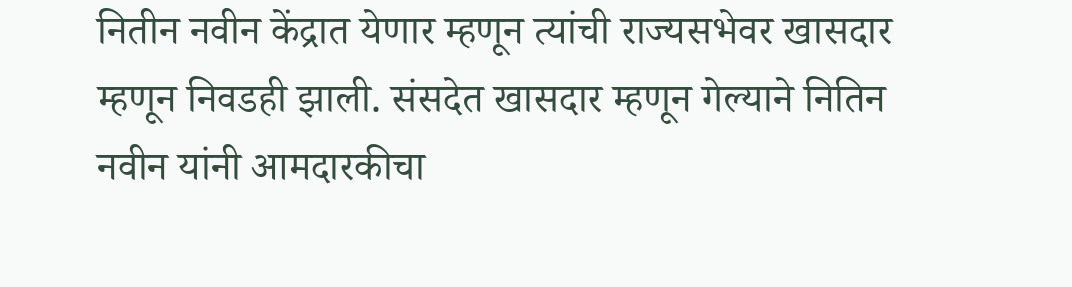नितीन नवीन केंद्रात येणार म्हणून त्यांची राज्यसभेवर खासदार म्हणून निवडही झाली. संसदेत खासदार म्हणून गेल्याने नितिन नवीन यांनी आमदारकीचा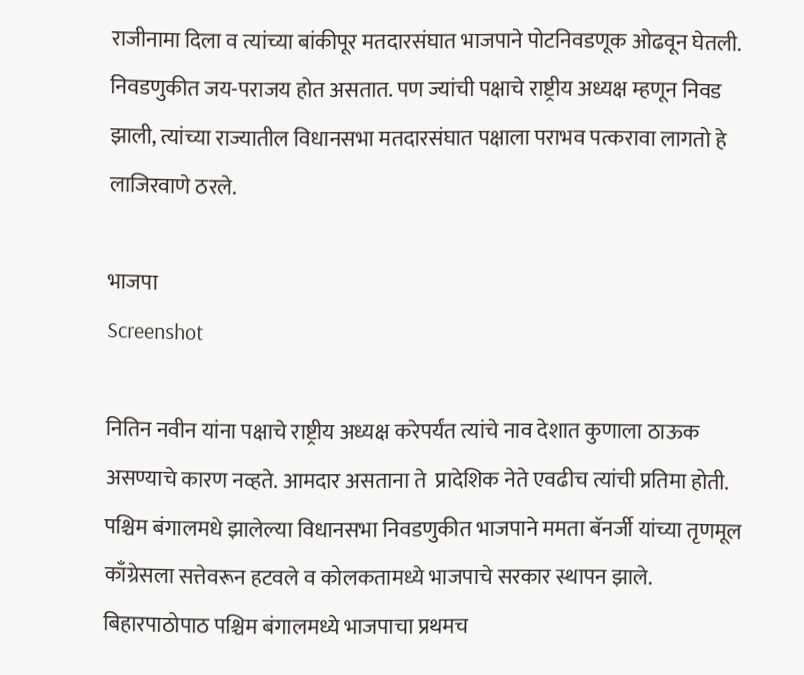राजीनामा दिला व त्यांच्या बांकीपूर मतदारसंघात भाजपाने पोटनिवडणूक ओढवून घेतली. निवडणुकीत जय-पराजय होत असतात. पण ज्यांची पक्षाचे राष्ट्रीय अध्यक्ष म्हणून निवड झाली, त्यांच्या राज्यातील विधानसभा मतदारसंघात पक्षाला पराभव पत्करावा लागतो हे लाजिरवाणे ठरले.

भाजपा
Screenshot

नितिन नवीन यांना पक्षाचे राष्ट्रीय अध्यक्ष करेपर्यंत त्यांचे नाव देशात कुणाला ठाऊक असण्याचे कारण नव्हते. आमदार असताना ते  प्रादेशिक नेते एवढीच त्यांची प्रतिमा होती. पश्चिम बंगालमधे झालेल्या विधानसभा निवडणुकीत भाजपाने ममता बॅनर्जी यांच्या तृणमूल काँग्रेसला सत्तेवरून हटवले व कोलकतामध्ये भाजपाचे सरकार स्थापन झाले. बिहारपाठोपाठ पश्चिम बंगालमध्ये भाजपाचा प्रथमच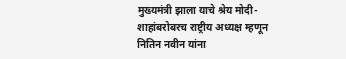मुख्यमंत्री झाला याचे श्रेय मोदी-शाहांबरोबरच राष्ट्रीय अध्यक्ष म्हणून नितिन नवीन यांना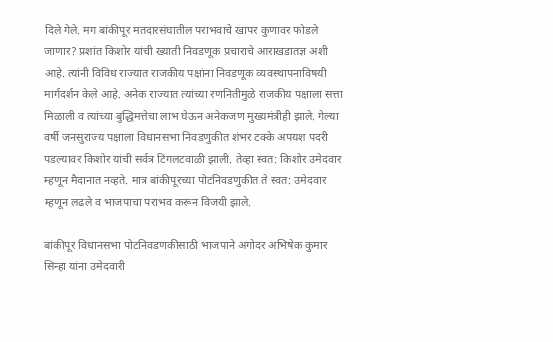दिले गेले. मग बांकीपूर मतदारसंघातील पराभवाचे खापर कुणावर फोडले जाणार? प्रशांत किशोर यांची ख्याती निवडणूक प्रचाराचे आराखडातज्ञ अशी आहे. त्यांनी विविध राज्यात राजकीय पक्षांना निवडणूक व्यवस्थापनाविषयी मार्गदर्शन केले आहे. अनेक राज्यात त्यांच्या रणनितीमुळे राजकीय पक्षाला सत्ता मिळाली व त्यांच्या बुद्धिमत्तेचा लाभ घेऊन अनेकजण मुख्यमंत्रीही झाले. गेल्या वर्षी जनसुराज्य पक्षाला विधानसभा निवडणुकीत शंभर टक्के अपयश पदरी पडल्यावर किशोर यांची सर्वत्र टिंगलटवाळी झाली. तेव्हा स्वत: किशोर उमेदवार म्हणून मैदानात नव्हते. मात्र बांकीपूरच्या पोटनिवडणुकीत ते स्वत: उमेदवार म्हणून लढले व भाजपाचा पराभव करून विजयी झाले.

बांकीपूर विधानसभा पोटनिवडणकीसाठी भाजपाने अगोदर अभिषेक कुमार सिन्हा यांना उमेदवारी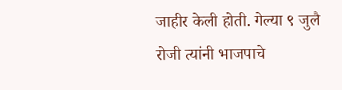जाहीर केली होती. गेल्या ९ जुलै रोजी त्यांनी भाजपाचे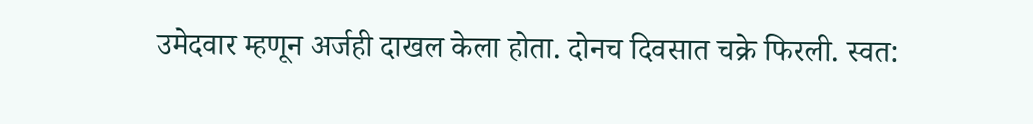उमेदवार म्हणून अर्जही दाखल केला होता. दोनच दिवसात चक्रे फिरली. स्वत: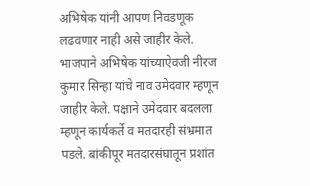अभिषेक यांनी आपण निवडणूक लढवणार नाही असे जाहीर केले. भाजपाने अभिषेक यांच्याऐवजी नीरज कुमार सिन्हा यांचे नाव उमेदवार म्हणून जाहीर केले. पक्षाने उमेदवार बदलला म्हणून कार्यकर्ते व मतदारही संभ्रमात पडले. बांकीपूर मतदारसंघातून प्रशांत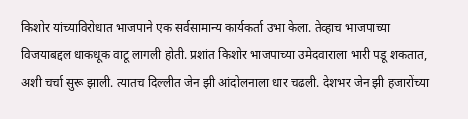किशोर यांच्याविरोधात भाजपाने एक सर्वसामान्य कार्यकर्ता उभा केला. तेव्हाच भाजपाच्या विजयाबद्दल धाकधूक वाटू लागली होती. प्रशांत किशोर भाजपाच्या उमेदवाराला भारी पडू शकतात, अशी चर्चा सुरू झाली. त्यातच दिल्लीत जेन झी आंदोलनाला धार चढली. देशभर जेन झी हजारोंच्या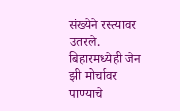संख्येने रस्त्यावर उतरले. बिहारमध्येही जेन झी मोर्चावर पाण्याचे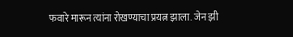फवारे मारून त्यांना रोखण्याचा प्रयत्न झाला. जेन झी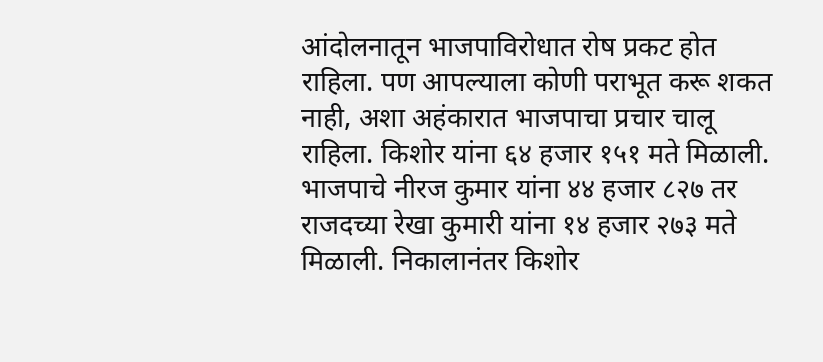आंदोलनातून भाजपाविरोधात रोष प्रकट होत राहिला. पण आपल्याला कोणी पराभूत करू शकत नाही, अशा अहंकारात भाजपाचा प्रचार चालू राहिला. किशोर यांना ६४ हजार १५१ मते मिळाली. भाजपाचे नीरज कुमार यांना ४४ हजार ८२७ तर राजदच्या रेखा कुमारी यांना १४ हजार २७३ मते मिळाली. निकालानंतर किशोर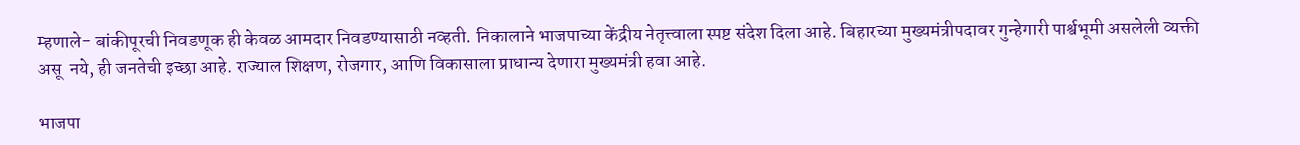म्हणाले- बांकीपूरची निवडणूक ही केवळ आमदार निवडण्यासाठी नव्हती. निकालाने भाजपाच्या केंद्रीय नेतृत्त्वाला स्पष्ट संदेश दिला आहे. बिहारच्या मुख्यमंत्रीपदावर गुन्हेगारी पार्श्वभूमी असलेली व्यक्ती असू  नये, ही जनतेची इच्छा आहे. राज्याल शिक्षण, रोजगार, आणि विकासाला प्राधान्य देणारा मुख्यमंत्री हवा आहे.

भाजपा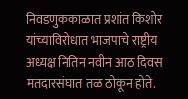निवडणुककाळात प्रशांत किशोर यांच्याविरोधात भाजपाचे राष्ट्रीय अध्यक्ष नितिन नवीन आठ दिवस मतदारसंघात तळ ठोकून होते.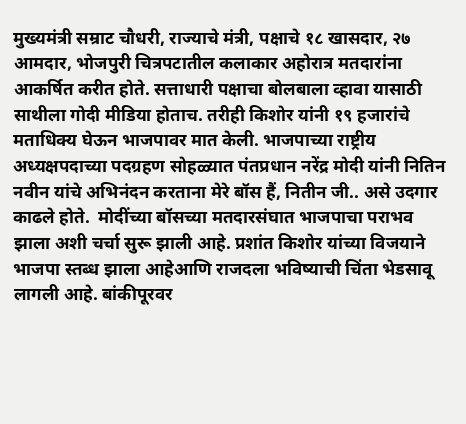मुख्यमंत्री सम्राट चौधरी, राज्याचे मंत्री, पक्षाचे १८ खासदार, २७ आमदार, भोजपुरी चित्रपटातील कलाकार अहोरात्र मतदारांना आकर्षित करीत होते. सत्ताधारी पक्षाचा बोलबाला व्हावा यासाठी साथीला गोदी मीडिया होताच. तरीही किशोर यांनी १९ हजारांचे मताधिक्य घेऊन भाजपावर मात केली. भाजपाच्या राष्ट्रीय अध्यक्षपदाच्या पदग्रहण सोहळ्यात पंतप्रधान नरेंद्र मोदी यांनी नितिन नवीन यांचे अभिनंदन करताना मेरे बॉस हैं, नितीन जी.. असे उदगार काढले होते.  मोदींच्या बॉसच्या मतदारसंघात भाजपाचा पराभव झाला अशी चर्चा सुरू झाली आहे. प्रशांत किशोर यांच्या विजयाने भाजपा स्तब्ध झाला आहेआणि राजदला भविष्याची चिंता भेडसावू लागली आहे. बांकीपूरवर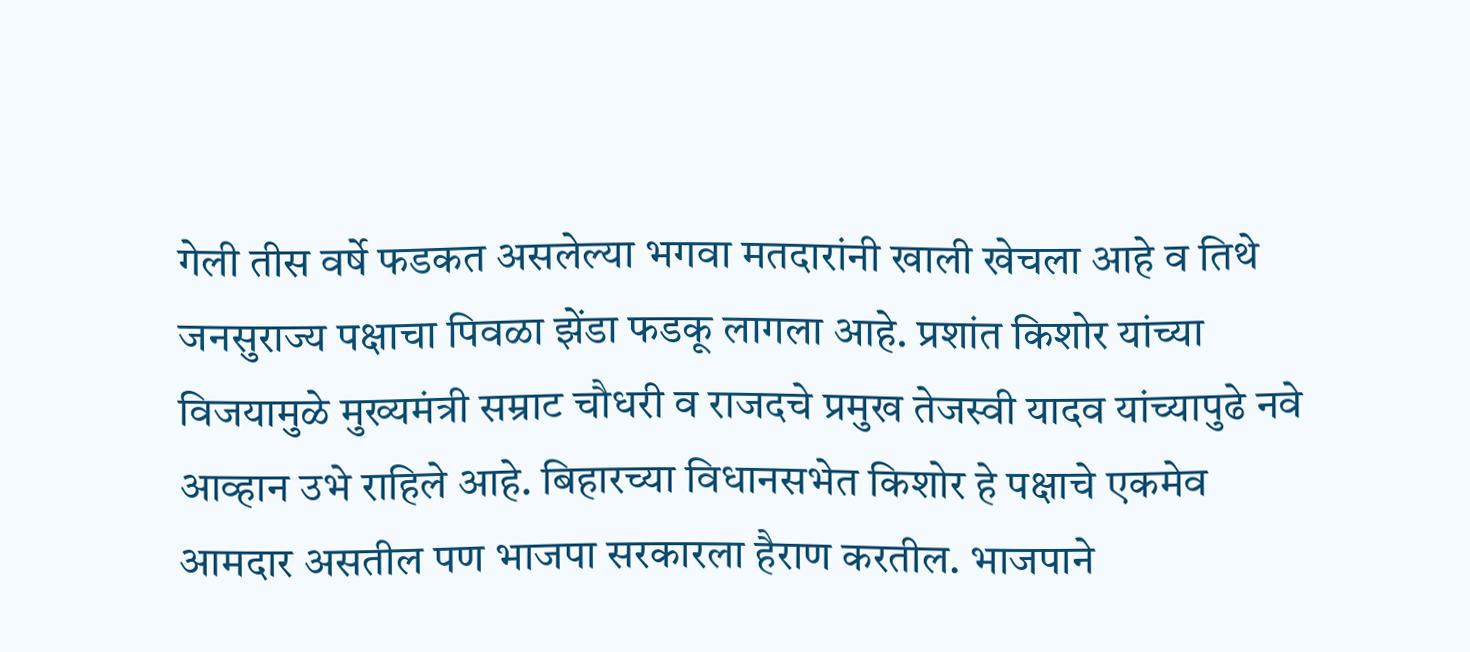गेली तीस वर्षे फडकत असलेल्या भगवा मतदारांनी खाली खेचला आहे व तिथे जनसुराज्य पक्षाचा पिवळा झेंडा फडकू लागला आहे. प्रशांत किशोर यांच्या विजयामुळे मुख्यमंत्री सम्राट चौधरी व राजदचे प्रमुख तेजस्वी यादव यांच्यापुढे नवे आव्हान उभे राहिले आहे. बिहारच्या विधानसभेत किशोर हे पक्षाचे एकमेव आमदार असतील पण भाजपा सरकारला हैराण करतील. भाजपाने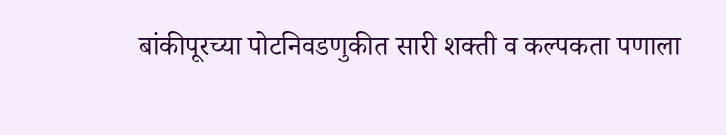बांकीपूरच्या पोटनिवडणुकीत सारी शक्ती व कल्पकता पणाला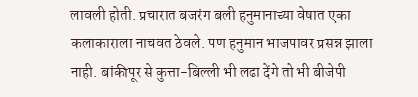लावली होती. प्रचारात बजरंग बली हनुमानाच्या वेषात एका कलाकाराला नाचवत ठेवले. पण हनुमान भाजपावर प्रसन्न झाला नाही. बांकीपूर से कुत्ता-बिल्ली भी लढा देंगे तो भी बीजेपी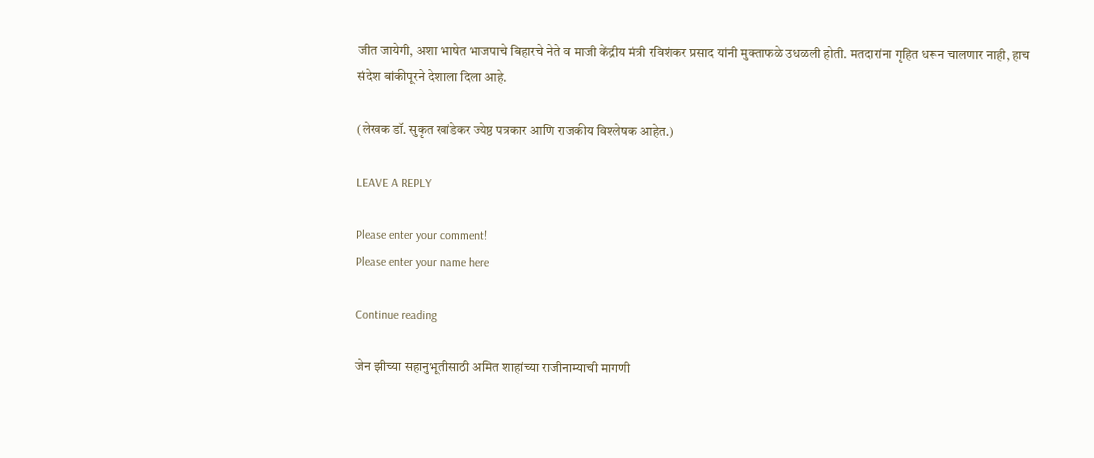जीत जायेगी, अशा भाषेत भाजपाचे बिहारचे नेते व माजी केंद्रीय मंत्री रविशंकर प्रसाद यांनी मुक्ताफळे उधळली होती. मतदारांना गृहित धरून चालणार नाही, हाच संदेश बांकीपूरने देशाला दिला आहे.

(लेखक डॉ. सुकृत खांडेकर ज्येष्ठ पत्रकार आणि राजकीय विश्लेषक आहेत.)

LEAVE A REPLY

Please enter your comment!
Please enter your name here

Continue reading

जेन झीच्या सहानुभूतीसाठी अमित शाहांच्या राजीनाम्याची मागणी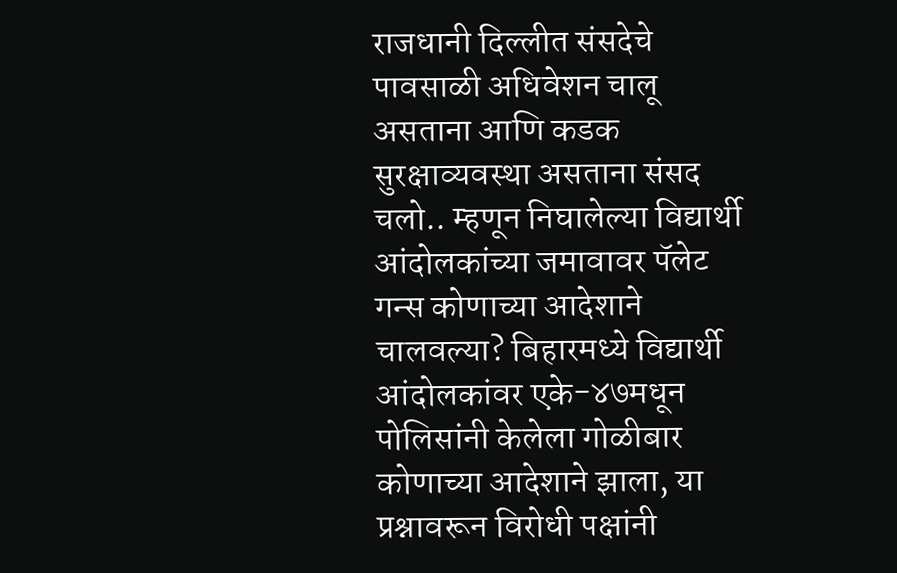राजधानी दिल्लीत संसदेचे पावसाळी अधिवेशन चालू असताना आणि कडक सुरक्षाव्यवस्था असताना संसद चलो.. म्हणून निघालेल्या विद्यार्थी आंदोलकांच्या जमावावर पॅलेट गन्स कोणाच्या आदेशाने चालवल्या? बिहारमध्ये विद्यार्थी आंदोलकांवर एके-४७मधून पोलिसांनी केलेला गोळीबार कोणाच्या आदेशाने झाला, या प्रश्नावरून विरोधी पक्षांनी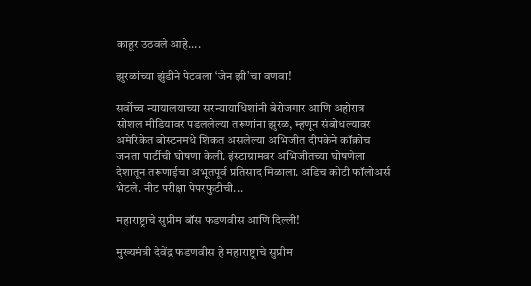काहूर उठवले आहे....

झुरळांच्या झुंडीने पेटवला ‘जेन झी’चा वणवा!

सर्वोच्च न्यायालयाच्या सरन्यायाधिशांनी बेरोजगार आणि अहोरात्र सोशल मीडियावर पडललेल्या तरूणांना झुरळ, म्हणून संबोधल्यावर अमेरिकेत बोस्टनमधे शिकत असलेल्या अभिजीत दीपकेने कॉक्रोच जनता पार्टीची घोषणा केली. इंस्टाग्रामवर अभिजीतच्या घोषणेला देशातून तरूणाईचा अभूतपूर्व प्रतिसाद मिळाला. अडिच कोटी फॉलोअर्स भेटले. नीट परीक्षा पेपरफुटीची...

महाराष्ट्राचे सुप्रीम बॉस फडणवीस आणि दिल्ली!

मुख्यमंत्री देवेंद्र फडणवीस हे महाराष्ट्राचे सुप्रीम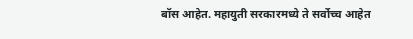बॉस आहेत. महायुती सरकारमध्ये ते सर्वोच्च आहेत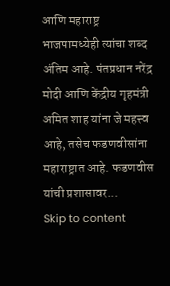आणि महाराष्ट्र भाजपामध्येही त्यांचा शब्द अंतिम आहे. पंतप्रधान नरेंद्र मोदी आणि केंद्रीय गृहमंत्री अमित शाह यांना जे महत्त्व आहे, तसेच फडणवीसांना महाराष्ट्रात आहे. फडणवीस यांची प्रशासावर...
Skip to content